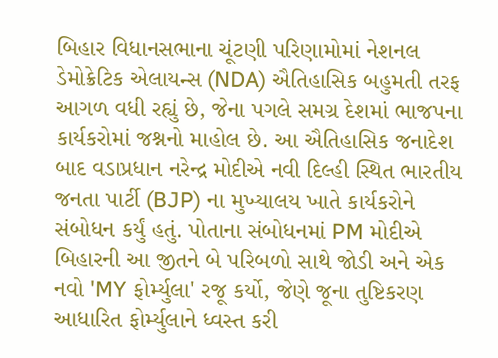બિહાર વિધાનસભાના ચૂંટણી પરિણામોમાં નેશનલ ડેમોક્રેટિક એલાયન્સ (NDA) ઐતિહાસિક બહુમતી તરફ આગળ વધી રહ્યું છે, જેના પગલે સમગ્ર દેશમાં ભાજપના કાર્યકરોમાં જશ્નનો માહોલ છે. આ ઐતિહાસિક જનાદેશ બાદ વડાપ્રધાન નરેન્દ્ર મોદીએ નવી દિલ્હી સ્થિત ભારતીય જનતા પાર્ટી (BJP) ના મુખ્યાલય ખાતે કાર્યકરોને સંબોધન કર્યું હતું. પોતાના સંબોધનમાં PM મોદીએ બિહારની આ જીતને બે પરિબળો સાથે જોડી અને એક નવો 'MY ફોર્મ્યુલા' રજૂ કર્યો, જેણે જૂના તુષ્ટિકરણ આધારિત ફોર્મ્યુલાને ધ્વસ્ત કરી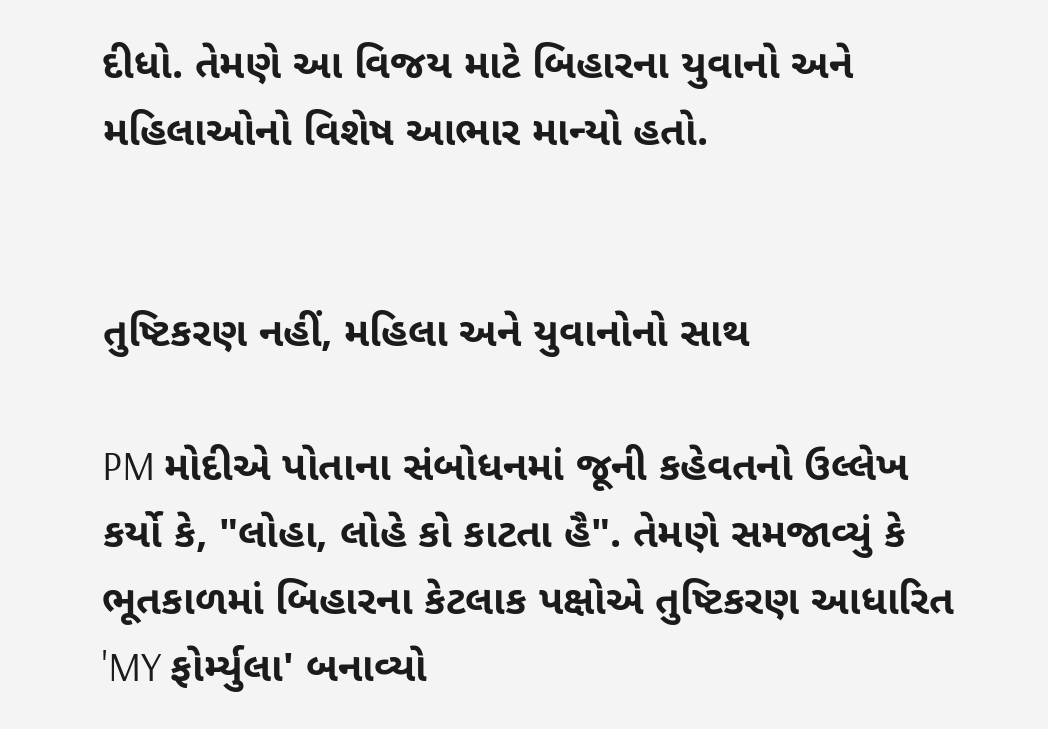દીધો. તેમણે આ વિજય માટે બિહારના યુવાનો અને મહિલાઓનો વિશેષ આભાર માન્યો હતો.


તુષ્ટિકરણ નહીં, મહિલા અને યુવાનોનો સાથ

PM મોદીએ પોતાના સંબોધનમાં જૂની કહેવતનો ઉલ્લેખ કર્યો કે, "લોહા, લોહે કો કાટતા હૈ". તેમણે સમજાવ્યું કે ભૂતકાળમાં બિહારના કેટલાક પક્ષોએ તુષ્ટિકરણ આધારિત 'MY ફોર્મ્યુલા' બનાવ્યો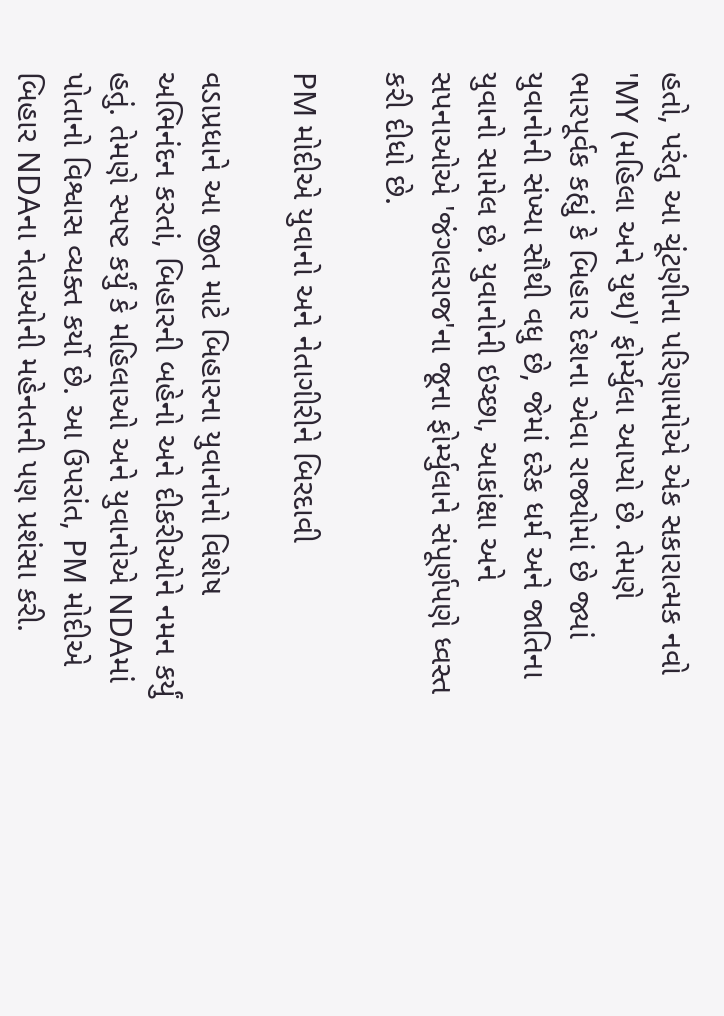હતો, પરંતુ આ ચૂંટણીના પરિણામોએ એક સકારાત્મક નવો 'MY (મહિલા અને યુથ)' ફોર્મ્યુલા આપ્યો છે. તેમણે ભારપૂર્વક કહ્યું કે બિહાર દેશના એવા રાજ્યોમાં છે જ્યાં યુવાનોની સંખ્યા સૌથી વધુ છે, જેમાં દરેક ધર્મ અને જાતિના યુવાનો સામેલ છે. યુવાનોની ઇચ્છા, આકાંક્ષા અને સપનાઓએ 'જંગલરાજ'ના જૂના ફોર્મ્યુલાને સંપૂર્ણપણે ધ્વસ્ત કરી દીધો છે.

PM મોદીએ યુવાનો અને નેતાગીરીને બિરદાવી

વડાપ્રધાને આ જીત માટે બિહારના યુવાનોનો વિશેષ અભિનંદન કરતાં, બિહારની બહેનો અને દીકરીઓને નમન કર્યું હતું. તેમણે સ્પષ્ટ કર્યું કે મહિલાઓ અને યુવાનોએ NDAમાં પોતાનો વિશ્વાસ વ્યક્ત કર્યો છે. આ ઉપરાંત, PM મોદીએ બિહાર NDAના નેતાઓની મહેનતની પણ પ્રશંસા કરી.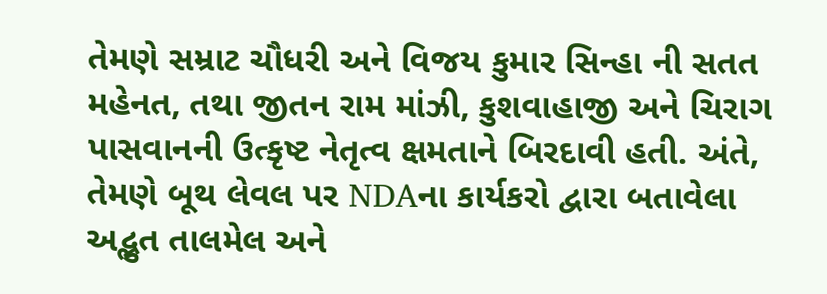તેમણે સમ્રાટ ચૌધરી અને વિજય કુમાર સિન્હા ની સતત મહેનત, તથા જીતન રામ માંઝી, કુશવાહાજી અને ચિરાગ પાસવાનની ઉત્કૃષ્ટ નેતૃત્વ ક્ષમતાને બિરદાવી હતી. અંતે, તેમણે બૂથ લેવલ પર NDAના કાર્યકરો દ્વારા બતાવેલા અદ્ભુત તાલમેલ અને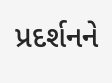પ્રદર્શનને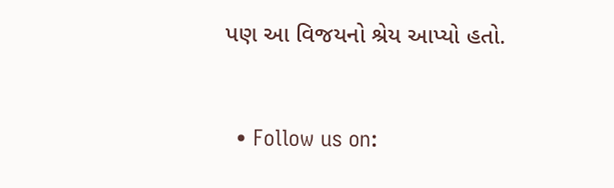પણ આ વિજયનો શ્રેય આપ્યો હતો.



  • Follow us on: